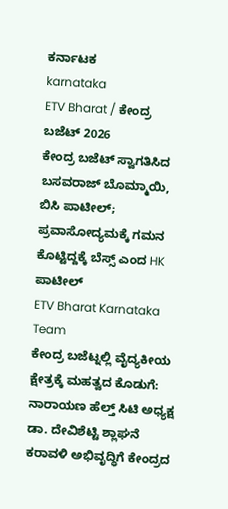ಕರ್ನಾಟಕ
karnataka
ETV Bharat / ಕೇಂದ್ರ ಬಜೆಟ್ 2026
ಕೇಂದ್ರ ಬಜೆಟ್ ಸ್ವಾಗತಿಸಿದ ಬಸವರಾಜ್ ಬೊಮ್ಮಾಯಿ, ಬಿಸಿ ಪಾಟೀಲ್; ಪ್ರವಾಸೋದ್ಯಮಕ್ಕೆ ಗಮನ ಕೊಟ್ಟಿದ್ದಕ್ಕೆ ಬೆಸ್ಸ್ ಎಂದ HK ಪಾಟೀಲ್
ETV Bharat Karnataka Team
ಕೇಂದ್ರ ಬಜೆಟ್ನಲ್ಲಿ ವೈದ್ಯಕೀಯ ಕ್ಷೇತ್ರಕ್ಕೆ ಮಹತ್ವದ ಕೊಡುಗೆ: ನಾರಾಯಣ ಹೆಲ್ತ್ ಸಿಟಿ ಅಧ್ಯಕ್ಷ ಡಾ. ದೇವಿಶೆಟ್ಟಿ ಶ್ಲಾಘನೆ
ಕರಾವಳಿ ಅಭಿವೃದ್ಧಿಗೆ ಕೇಂದ್ರದ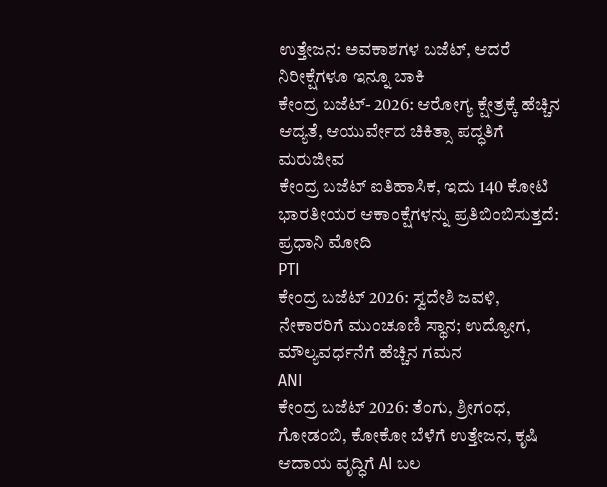ಉತ್ತೇಜನ: ಅವಕಾಶಗಳ ಬಜೆಟ್, ಆದರೆ ನಿರೀಕ್ಷೆಗಳೂ ಇನ್ನೂ ಬಾಕಿ
ಕೇಂದ್ರ ಬಜೆಟ್- 2026: ಆರೋಗ್ಯ ಕ್ಷೇತ್ರಕ್ಕೆ ಹೆಚ್ಚಿನ ಆದ್ಯತೆ, ಆಯುರ್ವೇದ ಚಿಕಿತ್ಸಾ ಪದ್ಧತಿಗೆ ಮರುಜೀವ
ಕೇಂದ್ರ ಬಜೆಟ್ ಐತಿಹಾಸಿಕ, ಇದು 140 ಕೋಟಿ ಭಾರತೀಯರ ಆಕಾಂಕ್ಷೆಗಳನ್ನು ಪ್ರತಿಬಿಂಬಿಸುತ್ತದೆ: ಪ್ರಧಾನಿ ಮೋದಿ
PTI
ಕೇಂದ್ರ ಬಜೆಟ್ 2026: ಸ್ವದೇಶಿ ಜವಳಿ, ನೇಕಾರರಿಗೆ ಮುಂಚೂಣಿ ಸ್ಥಾನ; ಉದ್ಯೋಗ, ಮೌಲ್ಯವರ್ಧನೆಗೆ ಹೆಚ್ಚಿನ ಗಮನ
ANI
ಕೇಂದ್ರ ಬಜೆಟ್ 2026: ತೆಂಗು, ಶ್ರೀಗಂಧ, ಗೋಡಂಬಿ, ಕೋಕೋ ಬೆಳೆಗೆ ಉತ್ತೇಜನ, ಕೃಷಿ ಆದಾಯ ವೃದ್ಧಿಗೆ AI ಬಲ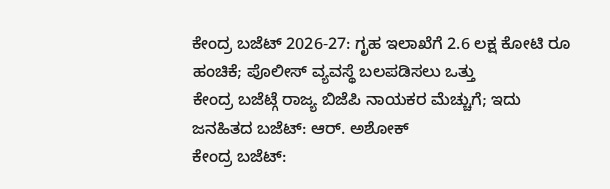ಕೇಂದ್ರ ಬಜೆಟ್ 2026-27: ಗೃಹ ಇಲಾಖೆಗೆ 2.6 ಲಕ್ಷ ಕೋಟಿ ರೂ ಹಂಚಿಕೆ; ಪೊಲೀಸ್ ವ್ಯವಸ್ಥೆ ಬಲಪಡಿಸಲು ಒತ್ತು
ಕೇಂದ್ರ ಬಜೆಟ್ಗೆ ರಾಜ್ಯ ಬಿಜೆಪಿ ನಾಯಕರ ಮೆಚ್ಚುಗೆ; ಇದು ಜನಹಿತದ ಬಜೆಟ್: ಆರ್. ಅಶೋಕ್
ಕೇಂದ್ರ ಬಜೆಟ್: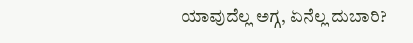ಯಾವುದೆಲ್ಲ ಅಗ್ಗ, ಏನೆಲ್ಲ ದುಬಾರಿ?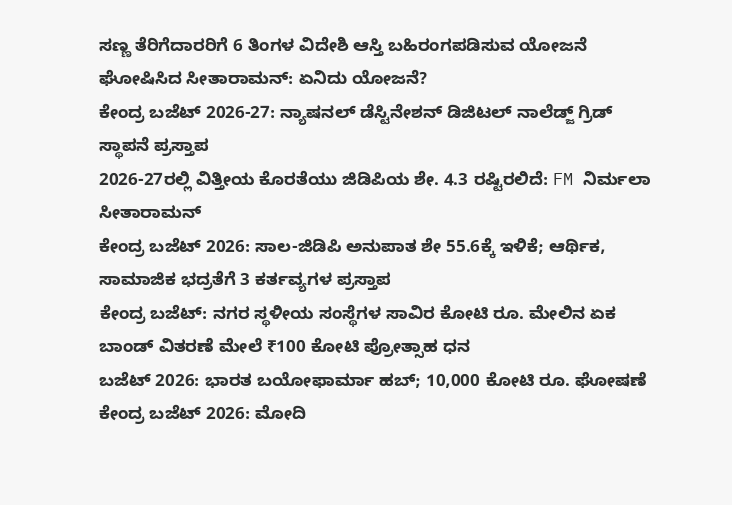ಸಣ್ಣ ತೆರಿಗೆದಾರರಿಗೆ 6 ತಿಂಗಳ ವಿದೇಶಿ ಆಸ್ತಿ ಬಹಿರಂಗಪಡಿಸುವ ಯೋಜನೆ ಘೋಷಿಸಿದ ಸೀತಾರಾಮನ್: ಏನಿದು ಯೋಜನೆ?
ಕೇಂದ್ರ ಬಜೆಟ್ 2026-27: ನ್ಯಾಷನಲ್ ಡೆಸ್ಟಿನೇಶನ್ ಡಿಜಿಟಲ್ ನಾಲೆಡ್ಜ್ ಗ್ರಿಡ್ ಸ್ಥಾಪನೆ ಪ್ರಸ್ತಾಪ
2026-27ರಲ್ಲಿ ವಿತ್ತೀಯ ಕೊರತೆಯು ಜಿಡಿಪಿಯ ಶೇ. 4.3 ರಷ್ಟಿರಲಿದೆ: FM ನಿರ್ಮಲಾ ಸೀತಾರಾಮನ್
ಕೇಂದ್ರ ಬಜೆಟ್ 2026: ಸಾಲ-ಜಿಡಿಪಿ ಅನುಪಾತ ಶೇ 55.6ಕ್ಕೆ ಇಳಿಕೆ; ಆರ್ಥಿಕ, ಸಾಮಾಜಿಕ ಭದ್ರತೆಗೆ 3 ಕರ್ತವ್ಯಗಳ ಪ್ರಸ್ತಾಪ
ಕೇಂದ್ರ ಬಜೆಟ್: ನಗರ ಸ್ಥಳೀಯ ಸಂಸ್ಥೆಗಳ ಸಾವಿರ ಕೋಟಿ ರೂ. ಮೇಲಿನ ಏಕ ಬಾಂಡ್ ವಿತರಣೆ ಮೇಲೆ ₹100 ಕೋಟಿ ಪ್ರೋತ್ಸಾಹ ಧನ
ಬಜೆಟ್ 2026: ಭಾರತ ಬಯೋಫಾರ್ಮಾ ಹಬ್; 10,000 ಕೋಟಿ ರೂ. ಘೋಷಣೆ
ಕೇಂದ್ರ ಬಜೆಟ್ 2026: ಮೋದಿ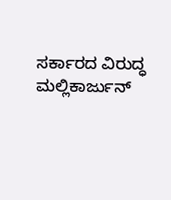ಸರ್ಕಾರದ ವಿರುದ್ಧ ಮಲ್ಲಿಕಾರ್ಜುನ್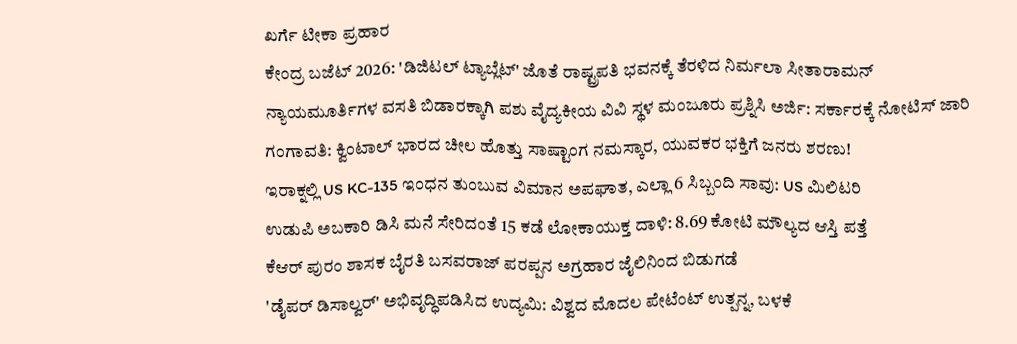ಖರ್ಗೆ ಟೀಕಾ ಪ್ರಹಾರ
ಕೇಂದ್ರ ಬಜೆಟ್ 2026: 'ಡಿಜಿಟಲ್ ಟ್ಯಾಬ್ಲೆಟ್' ಜೊತೆ ರಾಷ್ಟ್ರಪತಿ ಭವನಕ್ಕೆ ತೆರಳಿದ ನಿರ್ಮಲಾ ಸೀತಾರಾಮನ್
ನ್ಯಾಯಮೂರ್ತಿಗಳ ವಸತಿ ಬಿಡಾರಕ್ಕಾಗಿ ಪಶು ವೈದ್ಯಕೀಯ ವಿವಿ ಸ್ಥಳ ಮಂಜೂರು ಪ್ರಶ್ನಿಸಿ ಅರ್ಜಿ: ಸರ್ಕಾರಕ್ಕೆ ನೋಟಿಸ್ ಜಾರಿ
ಗಂಗಾವತಿ: ಕ್ವಿಂಟಾಲ್ ಭಾರದ ಚೀಲ ಹೊತ್ತು ಸಾಷ್ಟಾಂಗ ನಮಸ್ಕಾರ, ಯುವಕರ ಭಕ್ತಿಗೆ ಜನರು ಶರಣು!
ಇರಾಕ್ನಲ್ಲಿ US KC-135 ಇಂಧನ ತುಂಬುವ ವಿಮಾನ ಅಪಘಾತ, ಎಲ್ಲಾ 6 ಸಿಬ್ಬಂದಿ ಸಾವು: US ಮಿಲಿಟರಿ
ಉಡುಪಿ ಅಬಕಾರಿ ಡಿಸಿ ಮನೆ ಸೇರಿದಂತೆ 15 ಕಡೆ ಲೋಕಾಯುಕ್ತ ದಾಳಿ: 8.69 ಕೋಟಿ ಮೌಲ್ಯದ ಆಸ್ತಿ ಪತ್ತೆ
ಕೆಆರ್ ಪುರಂ ಶಾಸಕ ಬೈರತಿ ಬಸವರಾಜ್ ಪರಪ್ಪನ ಅಗ್ರಹಾರ ಜೈಲಿನಿಂದ ಬಿಡುಗಡೆ
'ಡೈಪರ್ ಡಿಸಾಲ್ವರ್' ಅಭಿವೃದ್ಧಿಪಡಿಸಿದ ಉದ್ಯಮಿ: ವಿಶ್ವದ ಮೊದಲ ಪೇಟೆಂಟ್ ಉತ್ಪನ್ನ, ಬಳಕೆ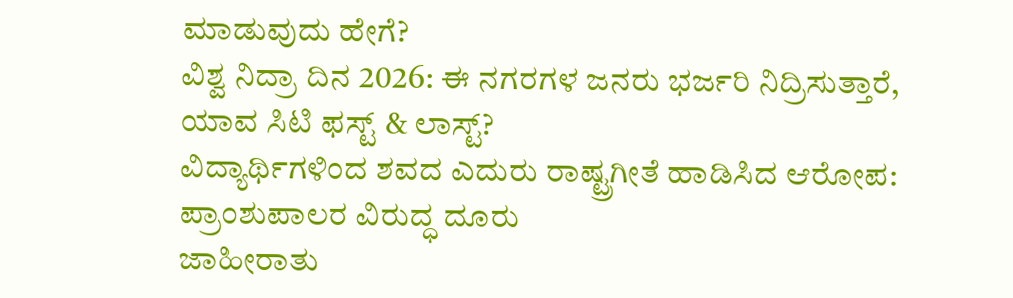ಮಾಡುವುದು ಹೇಗೆ?
ವಿಶ್ವ ನಿದ್ರಾ ದಿನ 2026: ಈ ನಗರಗಳ ಜನರು ಭರ್ಜರಿ ನಿದ್ರಿಸುತ್ತಾರೆ, ಯಾವ ಸಿಟಿ ಫಸ್ಟ್ & ಲಾಸ್ಟ್?
ವಿದ್ಯಾರ್ಥಿಗಳಿಂದ ಶವದ ಎದುರು ರಾಷ್ಟ್ರಗೀತೆ ಹಾಡಿಸಿದ ಆರೋಪ: ಪ್ರಾಂಶುಪಾಲರ ವಿರುದ್ಧ ದೂರು
ಜಾಹೀರಾತು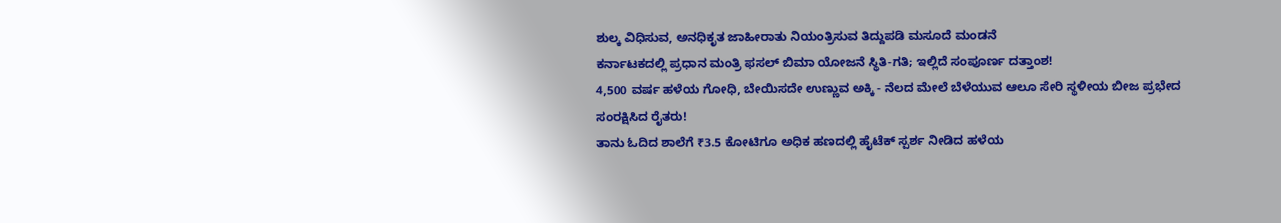ಶುಲ್ಕ ವಿಧಿಸುವ, ಅನಧಿಕೃತ ಜಾಹೀರಾತು ನಿಯಂತ್ರಿಸುವ ತಿದ್ದುಪಡಿ ಮಸೂದೆ ಮಂಡನೆ
ಕರ್ನಾಟಕದಲ್ಲಿ ಪ್ರಧಾನ ಮಂತ್ರಿ ಫಸಲ್ ಬಿಮಾ ಯೋಜನೆ ಸ್ಥಿತಿ-ಗತಿ; ಇಲ್ಲಿದೆ ಸಂಪೂರ್ಣ ದತ್ತಾಂಶ!
4,500 ವರ್ಷ ಹಳೆಯ ಗೋಧಿ, ಬೇಯಿಸದೇ ಉಣ್ಣುವ ಅಕ್ಕಿ - ನೆಲದ ಮೇಲೆ ಬೆಳೆಯುವ ಆಲೂ ಸೇರಿ ಸ್ಥಳೀಯ ಬೀಜ ಪ್ರಭೇದ ಸಂರಕ್ಷಿಸಿದ ರೈತರು!
ತಾನು ಓದಿದ ಶಾಲೆಗೆ ₹3.5 ಕೋಟಿಗೂ ಅಧಿಕ ಹಣದಲ್ಲಿ ಹೈಟೆಕ್ ಸ್ಪರ್ಶ ನೀಡಿದ ಹಳೆಯ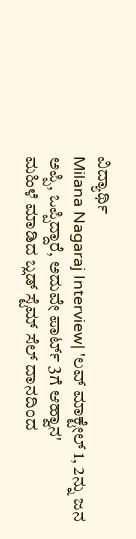ವಿದ್ಯಾರ್ಥಿ
Milana Nagaraj Interview| 'ಲವ್ ಮಾಕ್ಟೇಲ್ 1, 2ನ್ನು ಜನ ಅಪ್ಪಿ, ಒಪ್ಪಿದ್ದಾರೆ, ಅದುವೇ ಪಾರ್ಟ್ 3ಗೆ ಆಹ್ವಾನ'
ಮಹಿಳೆ ಮಾಡಿದ ಬ್ಲಡ್ ಸ್ಟೆಮ್ ಸೆಲ್ ದಾನದಿಂದ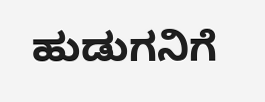ಹುಡುಗನಿಗೆ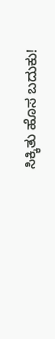ಸಿಕ್ಕಿತು ಹೊಸ ಬದುಕು!